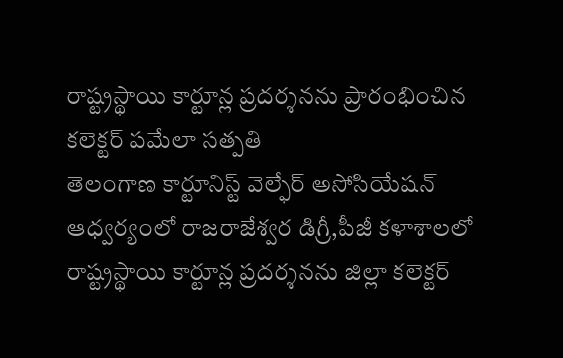రాష్ట్రస్థాయి కార్టూన్ల ప్రదర్శనను ప్రారంభించిన కలెక్టర్ పమేలా సత్పతి
తెలంగాణ కార్టూనిస్ట్ వెల్ఫేర్ అసోసియేషన్ ఆధ్వర్యంలో రాజరాజేశ్వర డిగ్రీ,పీజీ కళాశాలలో రాష్ట్రస్థాయి కార్టూన్ల ప్రదర్శనను జిల్లా కలెక్టర్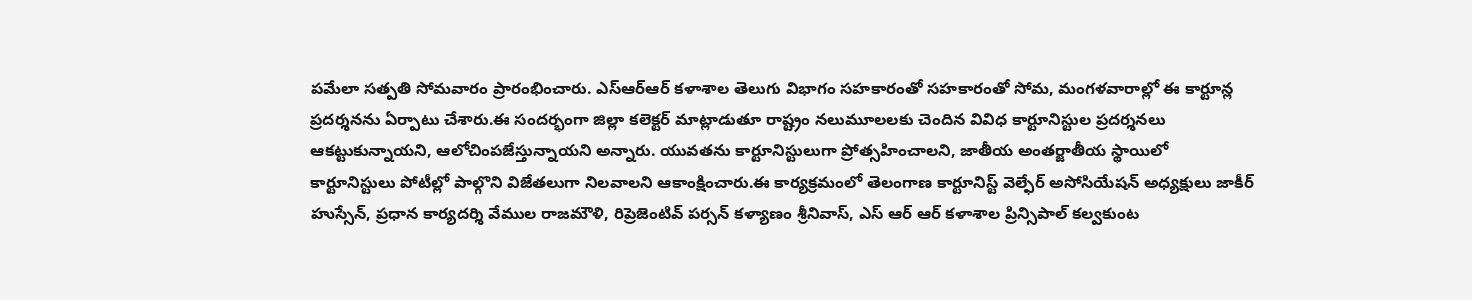పమేలా సత్పతి సోమవారం ప్రారంభించారు. ఎస్ఆర్ఆర్ కళాశాల తెలుగు విభాగం సహకారంతో సహకారంతో సోమ, మంగళవారాల్లో ఈ కార్టూన్ల ప్రదర్శనను ఏర్పాటు చేశారు.ఈ సందర్భంగా జిల్లా కలెక్టర్ మాట్లాడుతూ రాష్ట్రం నలుమూలలకు చెందిన వివిధ కార్టూనిస్టుల ప్రదర్శనలు ఆకట్టుకున్నాయని, ఆలోచింపజేస్తున్నాయని అన్నారు. యువతను కార్టూనిస్టులుగా ప్రోత్సహించాలని, జాతీయ అంతర్జాతీయ స్థాయిలో కార్టూనిస్టులు పోటీల్లో పాల్గొని విజేతలుగా నిలవాలని ఆకాంక్షించారు.ఈ కార్యక్రమంలో తెలంగాణ కార్టూనిస్ట్ వెల్ఫేర్ అసోసియేషన్ అధ్యక్షులు జాకీర్ హుస్సేన్, ప్రధాన కార్యదర్శి వేముల రాజమౌళి, రిప్రెజెంటివ్ పర్సన్ కళ్యాణం శ్రీనివాస్, ఎస్ ఆర్ ఆర్ కళాశాల ప్రిన్సిపాల్ కల్వకుంట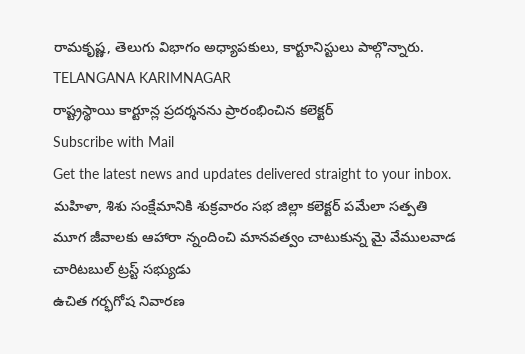రామకృష్ణ, తెలుగు విభాగం అధ్యాపకులు, కార్టూనిస్టులు పాల్గొన్నారు.
TELANGANA KARIMNAGAR
రాష్ట్రస్థాయి కార్టూన్ల ప్రదర్శనను ప్రారంభించిన కలెక్టర్
Subscribe with Mail
Get the latest news and updates delivered straight to your inbox.
మహిళా, శిశు సంక్షేమానికి శుక్రవారం సభ జిల్లా కలెక్టర్ పమేలా సత్పతి
మూగ జీవాలకు ఆహారా న్నందించి మానవత్వం చాటుకున్న మై వేములవాడ చారిటబుల్ ట్రస్ట్ సభ్యుడు
ఉచిత గర్భగోష నివారణ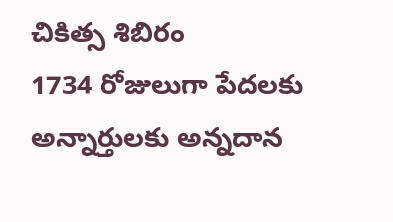చికిత్స శిబిరం
1734 రోజులుగా పేదలకు అన్నార్తులకు అన్నదాన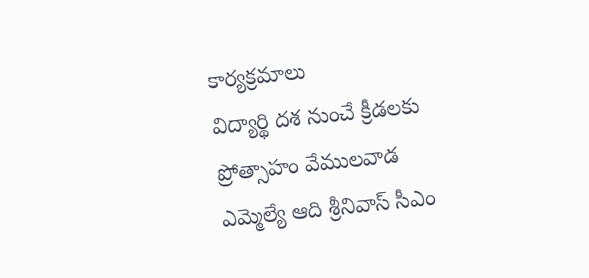కార్యక్రమాలు
విద్యార్థి దశ నుంచే క్రీడలకు ప్రోత్సాహం వేములవాడ ఎమ్మెల్యే ఆది శ్రీనివాస్ సీఎం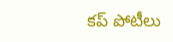కప్ పోటీలు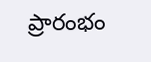ప్రారంభం